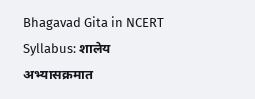Bhagavad Gita in NCERT Syllabus: शालेय अभ्यासक्रमात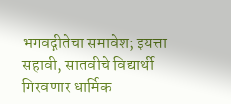भगवद्गीतेचा समावेश; इयत्ता सहावी, सातवीचे विद्यार्थी गिरवणार धार्मिक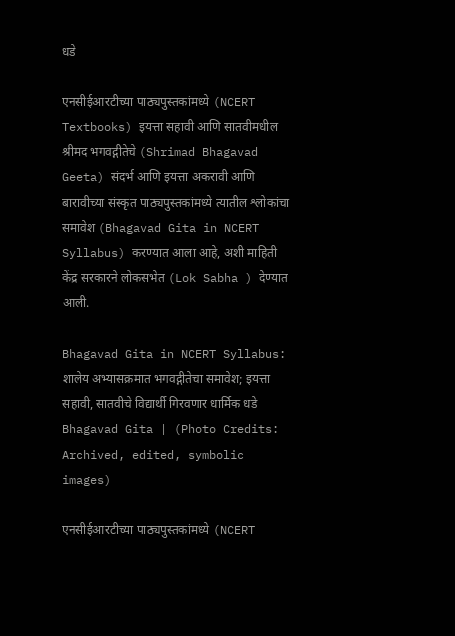धडे

एनसीईआरटीच्या पाठ्यपुस्तकांमध्ये (NCERT Textbooks) इयत्ता सहावी आणि सातवीमधील श्रीमद भगवद्गीतेचे (Shrimad Bhagavad Geeta) संदर्भ आणि इयत्ता अकरावी आणि बारावीच्या संस्कृत पाठ्यपुस्तकांमध्ये त्यातील श्लोकांचा समावेश (Bhagavad Gita in NCERT Syllabus) करण्यात आला आहे, अशी माहिती केंद्र सरकारने लोकसभेत (Lok Sabha ) देण्यात आली.

Bhagavad Gita in NCERT Syllabus: शालेय अभ्यासक्रमात भगवद्गीतेचा समावेश; इयत्ता सहावी, सातवीचे विद्यार्थी गिरवणार धार्मिक धडे
Bhagavad Gita | (Photo Credits: Archived, edited, symbolic images)

एनसीईआरटीच्या पाठ्यपुस्तकांमध्ये (NCERT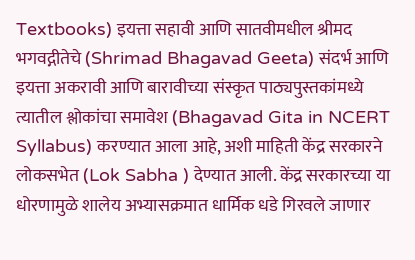Textbooks) इयत्ता सहावी आणि सातवीमधील श्रीमद भगवद्गीतेचे (Shrimad Bhagavad Geeta) संदर्भ आणि इयत्ता अकरावी आणि बारावीच्या संस्कृत पाठ्यपुस्तकांमध्ये त्यातील श्लोकांचा समावेश (Bhagavad Gita in NCERT Syllabus) करण्यात आला आहे, अशी माहिती केंद्र सरकारने लोकसभेत (Lok Sabha ) देण्यात आली. केंद्र सरकारच्या या धोरणामुळे शालेय अभ्यासक्रमात धार्मिक धडे गिरवले जाणार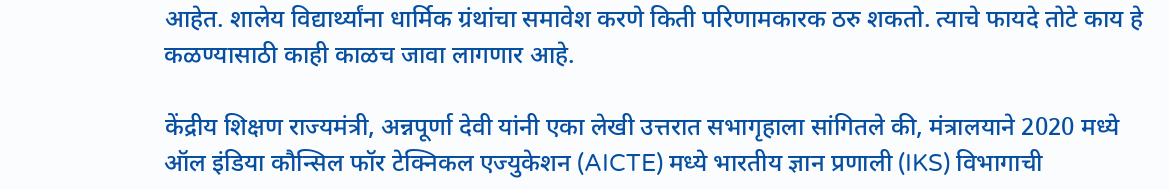आहेत. शालेय विद्यार्थ्यांना धार्मिक ग्रंथांचा समावेश करणे किती परिणामकारक ठरु शकतो. त्याचे फायदे तोटे काय हे कळण्यासाठी काही काळच जावा लागणार आहे.

केंद्रीय शिक्षण राज्यमंत्री, अन्नपूर्णा देवी यांनी एका लेखी उत्तरात सभागृहाला सांगितले की, मंत्रालयाने 2020 मध्ये ऑल इंडिया कौन्सिल फॉर टेक्निकल एज्युकेशन (AICTE) मध्ये भारतीय ज्ञान प्रणाली (IKS) विभागाची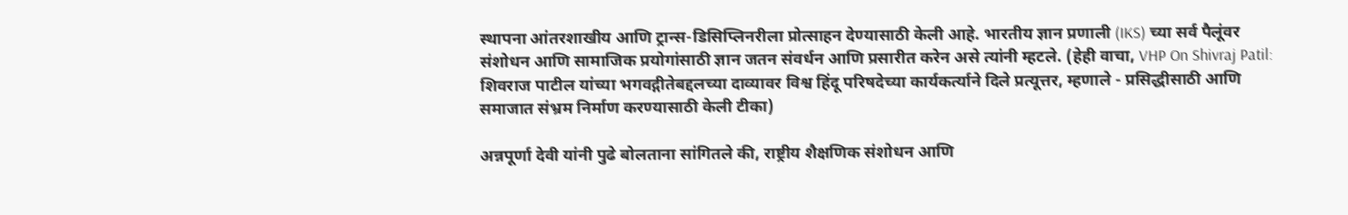स्थापना आंतरशाखीय आणि ट्रान्स-डिसिप्लिनरीला प्रोत्साहन देण्यासाठी केली आहे. भारतीय ज्ञान प्रणाली (IKS) च्या सर्व पैलूंवर संशोधन आणि सामाजिक प्रयोगांसाठी ज्ञान जतन संवर्धन आणि प्रसारीत करेन असे त्यांनी म्हटले. (हेही वाचा, VHP On Shivraj Patil: शिवराज पाटील यांच्या भगवद्गीतेबद्दलच्या दाव्यावर विश्व हिंदू परिषदेच्या कार्यकर्त्याने दिले प्रत्यूत्तर, म्हणाले - प्रसिद्धीसाठी आणि समाजात संभ्रम निर्माण करण्यासाठी केली टीका)

अन्नपूर्णा देवी यांनी पुढे बोलताना सांगितले की, राष्ट्रीय शैक्षणिक संशोधन आणि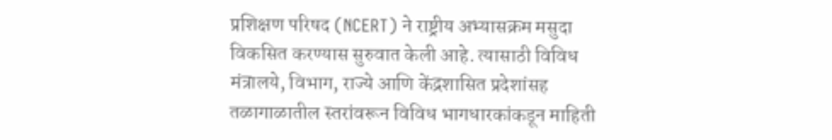प्रशिक्षण परिषद (NCERT) ने राष्ट्रीय अभ्यासक्रम मसुदा विकसित करण्यास सुरुवात केली आहे. त्यासाठी विविध मंत्रालये, विभाग, राज्ये आणि केंद्रशासित प्रदेशांसह तळागाळातील स्तरांवरून विविध भागधारकांकडून माहिती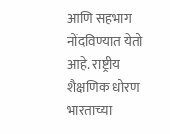आणि सहभाग नोंदविण्यात येतो आहे. राष्ट्रीय शैक्षणिक धोरण भारताच्या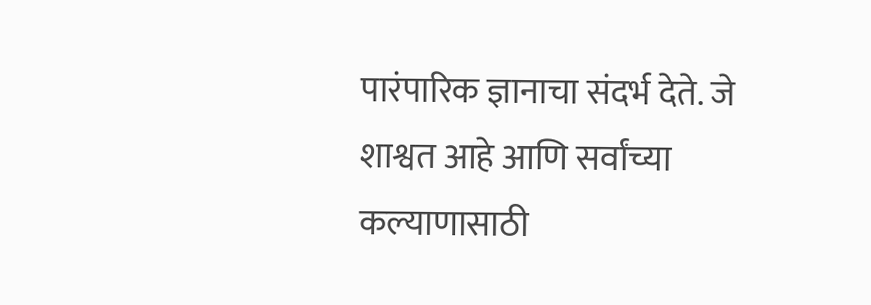पारंपारिक ज्ञानाचा संदर्भ देते. जे शाश्वत आहे आणि सर्वांच्या कल्याणासाठी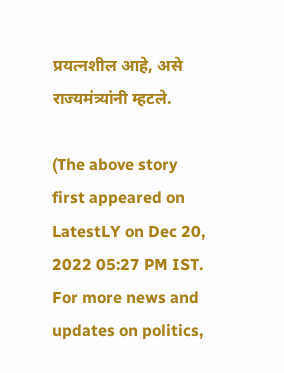प्रयत्नशील आहे, असे राज्यमंत्र्यांनी म्हटले.

(The above story first appeared on LatestLY on Dec 20, 2022 05:27 PM IST. For more news and updates on politics,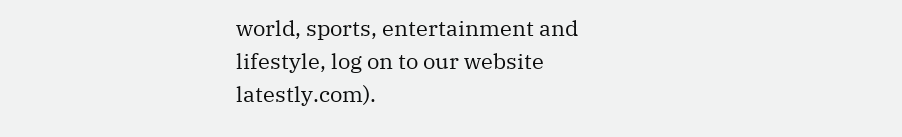world, sports, entertainment and lifestyle, log on to our website latestly.com).